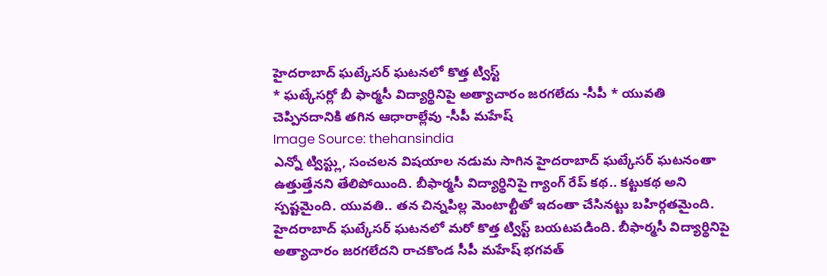హైదరాబాద్ ఘట్కేసర్ ఘటనలో కొత్త ట్విస్ట్
* ఘట్కేసర్లో బీ ఫార్మసీ విద్యార్థినిపై అత్యాచారం జరగలేదు -సీపీ * యువతి చెప్పినదానికి తగిన ఆధారాల్లేవు -సీపీ మహేష్
Image Source: thehansindia
ఎన్నో ట్విస్ట్లు, సంచలన విషయాల నడుమ సాగిన హైదరాబాద్ ఘట్కేసర్ ఘటనంతా ఉత్తుత్తేనని తేలిపోయింది. బీఫార్మసీ విద్యార్థినిపై గ్యాంగ్ రేప్ కథ.. కట్టుకథ అని స్పష్టమైంది. యువతి.. తన చిన్నపిల్ల మెంటాల్టీతో ఇదంతా చేసినట్టు బహిర్గతమైంది.
హైదరాబాద్ ఘట్కేసర్ ఘటనలో మరో కొత్త ట్విస్ట్ బయటపడింది. బీఫార్మసీ విద్యార్థినిపై అత్యాచారం జరగలేదని రాచకొండ సీపీ మహేష్ భగవత్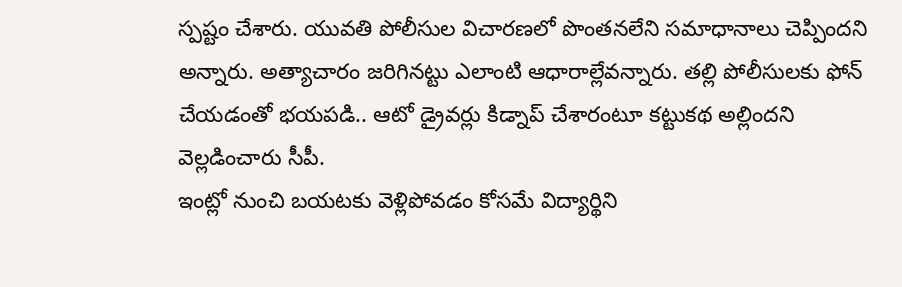స్పష్టం చేశారు. యువతి పోలీసుల విచారణలో పొంతనలేని సమాధానాలు చెప్పిందని అన్నారు. అత్యాచారం జరిగినట్టు ఎలాంటి ఆధారాల్లేవన్నారు. తల్లి పోలీసులకు ఫోన్ చేయడంతో భయపడి.. ఆటో డ్రైవర్లు కిడ్నాప్ చేశారంటూ కట్టుకథ అల్లిందని వెల్లడించారు సీపీ.
ఇంట్లో నుంచి బయటకు వెళ్లిపోవడం కోసమే విద్యార్థిని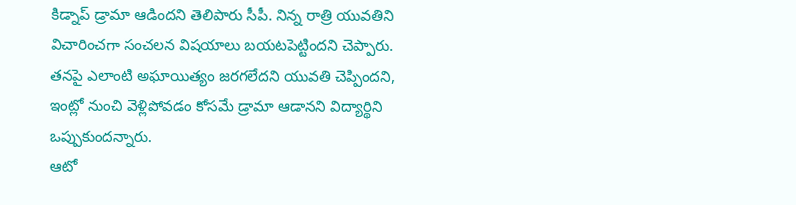కిడ్నాప్ డ్రామా ఆడిందని తెలిపారు సీపీ. నిన్న రాత్రి యువతిని విచారించగా సంచలన విషయాలు బయటపెట్టిందని చెప్పారు. తనపై ఎలాంటి అఘాయిత్యం జరగలేదని యువతి చెప్పిందని, ఇంట్లో నుంచి వెళ్లిపోవడం కోసమే డ్రామా ఆడానని విద్యార్థిని ఒప్పుకుందన్నారు.
ఆటో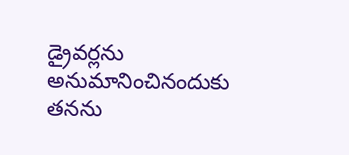డ్రైవర్లను అనుమానించినందుకు తనను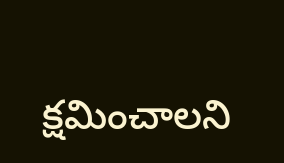క్షమించాలని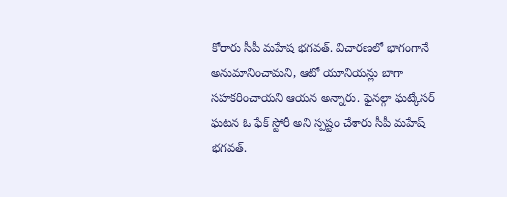కోరారు సీపీ మహేష భగవత్. విచారణలో భాగంగానే అనుమానించామని, ఆటో యూనియన్లు బాగా సహకరించాయని ఆయన అన్నారు. ఫైనల్గా ఘట్కేసర్ ఘటన ఓ ఫేక్ స్టోరీ అని స్పష్టం చేశారు సీపీ మహేష్ భగవత్.